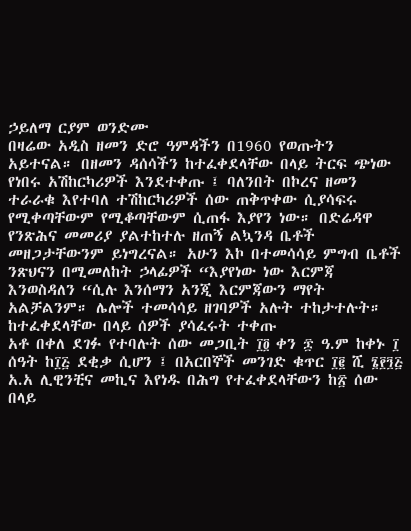ኃይለማ ርያም ወንድሙ
በዛሬው አዲስ ዘመን ድሮ ዓምዳችን በ1960 የወጡትን አይተናል። በዘመን ዳሰሳችን ከተፈቀደላቸው በላይ ትርፍ ጭነው የነበሩ አሽከርካሪዎች እንደተቀጡ ፤ ባለንበት በኮረና ዘመን ተራራቁ እየተባለ ተሽከርካሪዎች ሰው ጠቅጥቀው ሲያሳፍሩ የሚቀጣቸውም የሚቆጣቸውም ሲጠፋ እያየን ነው። በድሬዳዋ የንጽሕና መመሪያ ያልተከተሉ ዘጠኝ ልኳንዳ ቤቶች መዘጋታቸውንም ይነግረናል። አሁን እኮ በተመሳሳይ ምግብ ቤቶች ንጽህናን በሚመለከት ኃላፊዎች “እያየነው ነው እርምጃ እንወስዳለን “ሲሉ እንሰማን አንጂ እርምጃውን ማየት አልቻልንም። ሌሎች ተመሳሳይ ዘገባዎች አሉት ተከታተሉት።
ከተፈቀደላቸው በላይ ሰዎች ያሳፈሩት ተቀጡ
አቶ በቀለ ደገፉ የተባሉት ሰው መጋቢት ፲፬ ቀን ፷ ዓ.ም ከቀኑ ፲ ሰዓት ከ፲፭ ደቂቃ ሲሆን ፤ በአርበኞች መንገድ ቁጥር ፲፪ ሺ ፮፻፺፭ አ.አ ሊዊንቺና መኪና እየነዱ በሕግ የተፈቀደላቸውን ከ፳ ሰው በላይ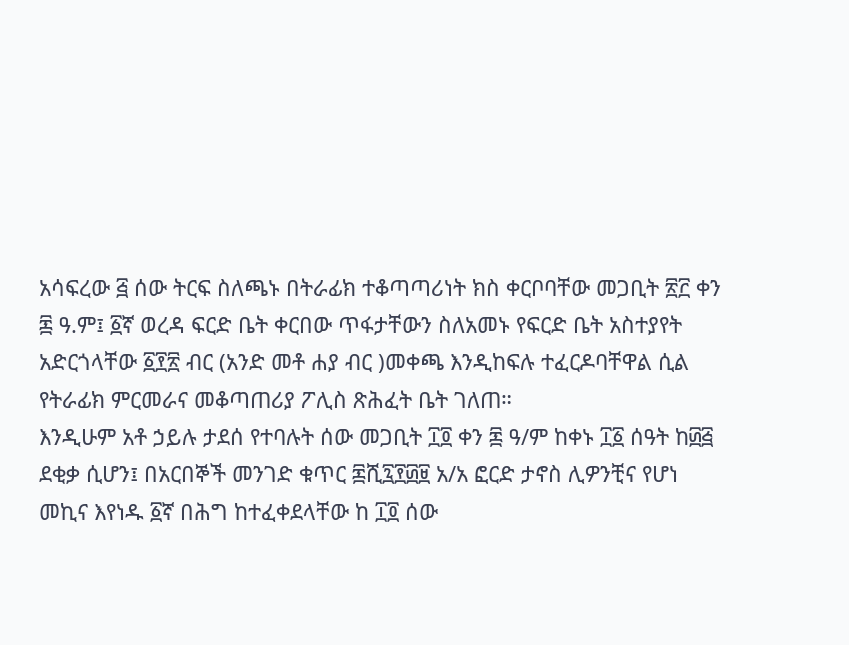አሳፍረው ፭ ሰው ትርፍ ስለጫኑ በትራፊክ ተቆጣጣሪነት ክስ ቀርቦባቸው መጋቢት ፳፫ ቀን ፷ ዓ.ም፤ ፩ኛ ወረዳ ፍርድ ቤት ቀርበው ጥፋታቸውን ስለአመኑ የፍርድ ቤት አስተያየት
አድርጎላቸው ፩፻፳ ብር (አንድ መቶ ሐያ ብር )መቀጫ እንዲከፍሉ ተፈርዶባቸዋል ሲል የትራፊክ ምርመራና መቆጣጠሪያ ፖሊስ ጽሕፈት ቤት ገለጠ።
እንዲሁም አቶ ኃይሉ ታደሰ የተባሉት ሰው መጋቢት ፲፬ ቀን ፷ ዓ/ም ከቀኑ ፲፩ ሰዓት ከ፴፭ ደቂቃ ሲሆን፤ በአርበኞች መንገድ ቁጥር ፷ሺ፯፻፴፱ አ/አ ፎርድ ታኖስ ሊዎንቺና የሆነ መኪና እየነዱ ፩ኛ በሕግ ከተፈቀደላቸው ከ ፲፬ ሰው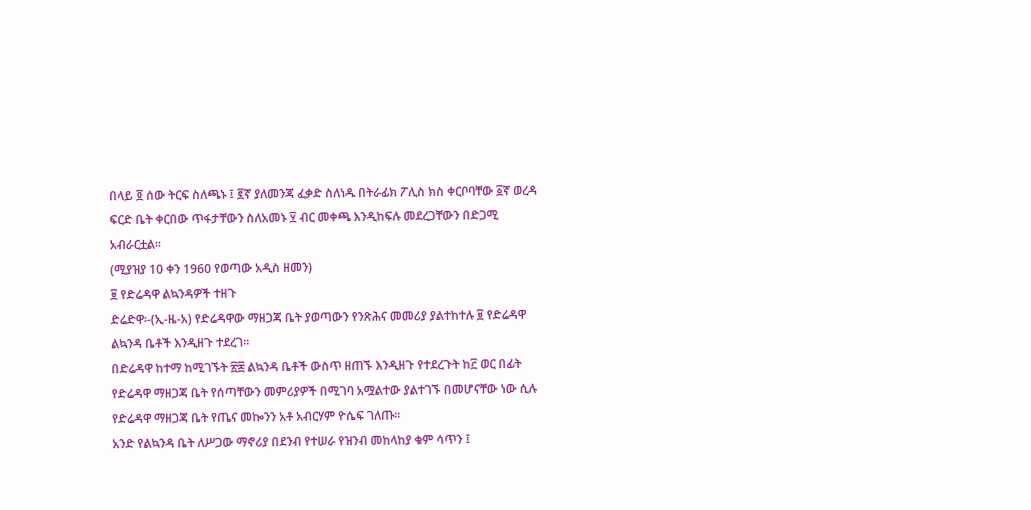በላይ ፬ ሰው ትርፍ ስለጫኑ ፤ ፪ኛ ያለመንጃ ፈቃድ ስለነዱ በትራፊክ ፖሊስ ክስ ቀርቦባቸው ፩ኛ ወረዳ ፍርድ ቤት ቀርበው ጥፋታቸውን ስለአመኑ ፶ ብር መቀጫ እንዲከፍሉ መደረጋቸውን በድጋሚ አብራርቷል።
(ሚያዝያ 10 ቀን 1960 የወጣው አዲስ ዘመን)
፱ የድሬዳዋ ልኳንዳዎች ተዘጉ
ድሬድዋ፡-(ኢ-ዜ-አ) የድሬዳዋው ማዘጋጃ ቤት ያወጣውን የንጽሕና መመሪያ ያልተከተሉ ፱ የድሬዳዋ ልኳንዳ ቤቶች እንዲዘጉ ተደረገ።
በድሬዳዋ ከተማ ከሚገኙት ፳፰ ልኳንዳ ቤቶች ውስጥ ዘጠኙ እንዲዘጉ የተደረጉት ከ፫ ወር በፊት የድሬዳዋ ማዘጋጃ ቤት የሰጣቸውን መምሪያዎች በሚገባ አሟልተው ያልተገኙ በመሆናቸው ነው ሲሉ የድሬዳዋ ማዘጋጃ ቤት የጤና መኰንን አቶ አብርሃም ዮሴፍ ገለጡ።
አንድ የልኳንዳ ቤት ለሥጋው ማኖሪያ በደንብ የተሠራ የዝንብ መከላከያ ቁም ሳጥን ፤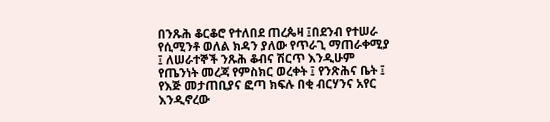በንጹሕ ቆርቆሮ የተለበደ ጠረጴዛ ፤በደንብ የተሠራ የሲሚንቶ ወለል ክዳን ያለው የጥራጊ ማጠራቀሚያ ፤ ለሠራተኞች ንጹሕ ቆብና ሽርጥ እንዲሁም የጤንነት መረጃ የምስክር ወረቀት ፤ የንጽሕና ቤት ፤ የእጅ መታጠቢያና ፎጣ ክፍሉ በቂ ብርሃንና አየር እንዲኖረው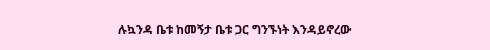ሉኳንዳ ቤቱ ከመኝታ ቤቱ ጋር ግንኙነት እንዳይኖረው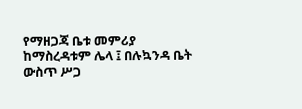የማዘጋጃ ቤቱ መምሪያ ከማስረዳቱም ሌላ ፤ በሉኳንዳ ቤት ውስጥ ሥጋ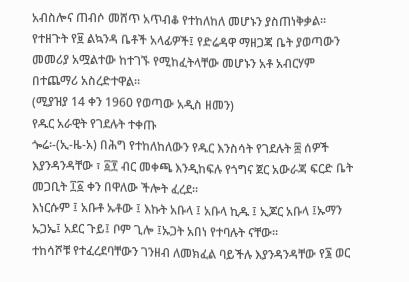አብስሎና ጠብሶ መሸጥ አጥብቆ የተከለከለ መሆኑን ያስጠነቅቃል።
የተዘጉት የ፱ ልኳንዳ ቤቶች አላፊዎች፤ የድሬዳዋ ማዘጋጃ ቤት ያወጣውን መመሪያ አሟልተው ከተገኙ የሚከፈትላቸው መሆኑን አቶ አብርሃም በተጨማሪ አስረድተዋል።
(ሚያዝያ 14 ቀን 1960 የወጣው አዲስ ዘመን)
የዱር አራዊት የገደሉት ተቀጡ
ጐሬ፡-(ኢ-ዜ-አ) በሕግ የተከለከለውን የዱር እንስሳት የገደሉት ፰ ሰዎች እያንዳንዳቸው ፣ ፩፻ ብር መቀጫ እንዲከፍሉ የጎግና ጀር አውራጃ ፍርድ ቤት መጋቢት ፲፩ ቀን በዋለው ችሎት ፈረደ።
እነርሱም ፤ አቡቶ ኡቶው ፤ እኩት አቡላ ፤ አቡላ ኪዱ ፤ ኢጆር አቡላ ፤ኡማን ኡጋኤ፤ አደር ጉይ፤ ቦም ጊሎ ፤ኡጋት አበነ የተባሉት ናቸው።
ተከሳሾቹ የተፈረደባቸውን ገንዘብ ለመክፈል ባይችሉ እያንዳንዳቸው የ፮ ወር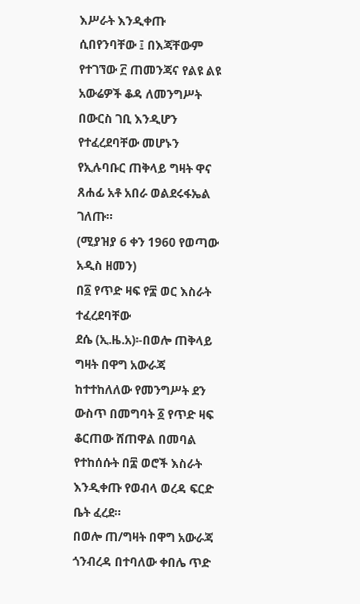እሥራት እንዲቀጡ ሲበየንባቸው ፤ በእጃቸውም የተገኘው ፫ ጠመንጃና የልዩ ልዩ አውሬዎች ቆዳ ለመንግሥት በውርስ ገቢ እንዲሆን የተፈረደባቸው መሆኑን የኢሉባቡር ጠቅላይ ግዛት ዋና ጸሐፊ አቶ አበራ ወልደሩፋኤል ገለጡ።
(ሚያዝያ 6 ቀን 1960 የወጣው አዲስ ዘመን)
በ፩ የጥድ ዛፍ የ፰ ወር እስራት ተፈረደባቸው
ደሴ (ኢ.ዜ.አ)፡-በወሎ ጠቅላይ ግዛት በዋግ አውራጃ ከተተከለለው የመንግሥት ደን ውስጥ በመግባት ፩ የጥድ ዛፍ ቆርጠው ሸጠዋል በመባል የተከሰሱት በ፰ ወሮች እስራት እንዲቀጡ የወብላ ወረዳ ፍርድ ቤት ፈረደ።
በወሎ ጠ/ግዛት በዋግ አውራጃ ጎንብረዳ በተባለው ቀበሌ ጥድ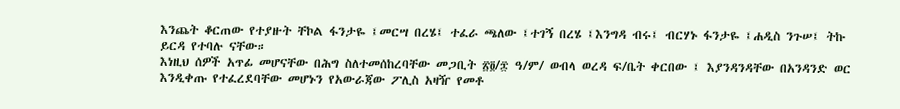እንጨት ቆርጠው የተያዙት ቸኮል ፋንታዬ ፤መርሣ በረሄ፤ ተፈራ ጫለው ፤ተገኝ በረሄ ፤እንግዳ ብሩ፤ ብርሃኑ ፋንታዬ ፤ሐዲስ ንጉሠ፤ ትኩ ይርዳ የተባሉ ናቸው።
እነዚህ ሰዎች አጥፊ መሆናቸው በሕግ ስለተመሰከረባቸው መጋቢት ፳፬/፷ ዓ/ም/ ወብላ ወረዳ ፍ/ቤት ቀርበው ፤ እያንዳንዳቸው በአንዳንድ ወር እንዲቀጡ የተፈረደባቸው መሆኑን የአውራጃው ፖሊስ አዛዥ የመቶ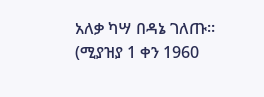አለቃ ካሣ በዳኔ ገለጡ።
(ሚያዝያ 1 ቀን 1960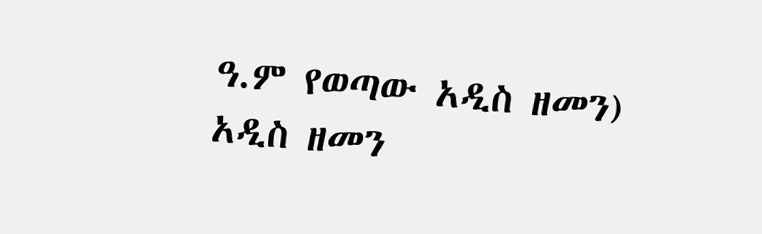ዓ.ም የወጣው አዲስ ዘመን)
አዲስ ዘመን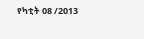የካቲት 08 /2013